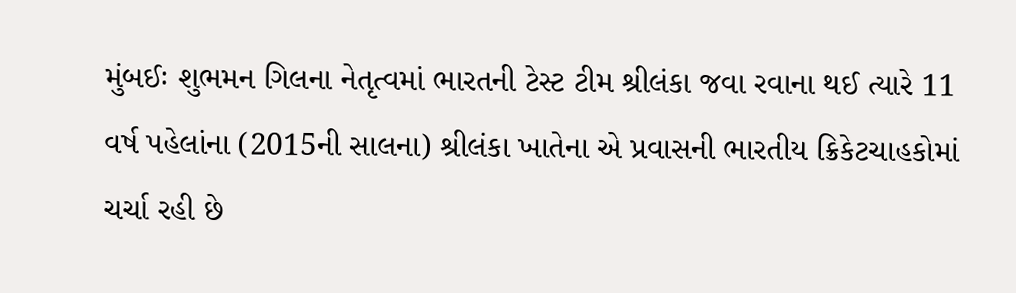મુંબઈઃ શુભમન ગિલના નેતૃત્વમાં ભારતની ટેસ્ટ ટીમ શ્રીલંકા જવા રવાના થઈ ત્યારે 11 વર્ષ પહેલાંના (2015ની સાલના) શ્રીલંકા ખાતેના એ પ્રવાસની ભારતીય ક્રિકેટચાહકોમાં ચર્ચા રહી છે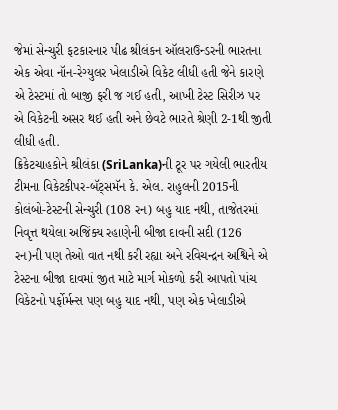જેમાં સેન્ચુરી ફટકારનાર પીઢ શ્રીલંકન ઑલરાઉન્ડરની ભારતના એક એવા નૉન-રેગ્યુલર ખેલાડીએ વિકેટ લીધી હતી જેને કારણે એ ટેસ્ટમાં તો બાજી ફરી જ ગઈ હતી, આખી ટેસ્ટ સિરીઝ પર એ વિકેટની અસર થઈ હતી અને છેવટે ભારતે શ્રેણી 2-1થી જીતી લીધી હતી.
ક્રિકેટચાહકોને શ્રીલંકા (SriLanka)ની ટૂર પર ગયેલી ભારતીય ટીમના વિકેટકીપર-બૅટ્સમૅન કે. એલ. રાહુલની 2015ની કોલંબો-ટેસ્ટની સેન્ચુરી (108 રન) બહુ યાદ નથી, તાજેતરમાં નિવૃત્ત થયેલા અજિંક્ય રહાણેની બીજા દાવની સદી (126 રન)ની પણ તેઓ વાત નથી કરી રહ્યા અને રવિચન્દ્રન અશ્વિને એ ટેસ્ટના બીજા દાવમાં જીત માટે માર્ગ મોકળો કરી આપતો પાંચ વિકેટનો પર્ફોર્મન્સ પણ બહુ યાદ નથી, પણ એક ખેલાડીએ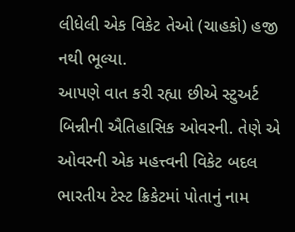લીધેલી એક વિકેટ તેઓ (ચાહકો) હજી નથી ભૂલ્યા.
આપણે વાત કરી રહ્યા છીએ સ્ટુઅર્ટ બિન્નીની ઐતિહાસિક ઓવરની. તેણે એ ઓવરની એક મહત્ત્વની વિકેટ બદલ ભારતીય ટેસ્ટ ક્રિકેટમાં પોતાનું નામ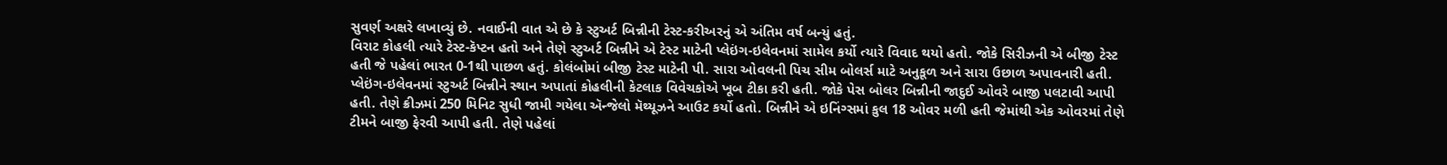સુવર્ણ અક્ષરે લખાવ્યું છે. નવાઈની વાત એ છે કે સ્ટુઅર્ટ બિન્નીની ટેસ્ટ-કરીઅરનું એ અંતિમ વર્ષ બન્યું હતું.
વિરાટ કોહલી ત્યારે ટેસ્ટ-કૅપ્ટન હતો અને તેણે સ્ટુઅર્ટ બિન્નીને એ ટેસ્ટ માટેની પ્લેઇંગ-ઇલેવનમાં સામેલ કર્યો ત્યારે વિવાદ થયો હતો. જોકે સિરીઝની એ બીજી ટેસ્ટ હતી જે પહેલાં ભારત 0-1થી પાછળ હતું. કોલંબોમાં બીજી ટેસ્ટ માટેની પી. સારા ઓવલની પિચ સીમ બોલર્સ માટે અનુકૂળ અને સારા ઉછાળ અપાવનારી હતી. પ્લેઇંગ-ઇલેવનમાં સ્ટુઅર્ટ બિન્નીને સ્થાન અપાતાં કોહલીની કેટલાક વિવેચકોએ ખૂબ ટીકા કરી હતી. જોકે પેસ બોલર બિન્નીની જાદુઈ ઓવરે બાજી પલટાવી આપી હતી. તેણે ક્રીઝમાં 250 મિનિટ સુધી જામી ગયેલા ઍન્જેલો મૅથ્યૂઝને આઉટ કર્યો હતો. બિન્નીને એ ઇનિંગ્સમાં કુલ 18 ઓવર મળી હતી જેમાંથી એક ઓવરમાં તેણે ટીમને બાજી ફેરવી આપી હતી. તેણે પહેલાં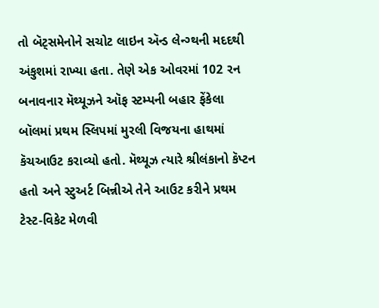તો બૅટ્સમેનોને સચોટ લાઇન ઍન્ડ લેન્ગ્થની મદદથી અંકુશમાં રાખ્યા હતા. તેણે એક ઓવરમાં 102 રન બનાવનાર મૅથ્યૂઝને ઑફ સ્ટમ્પની બહાર ફેંકેલા બૉલમાં પ્રથમ સ્લિપમાં મુરલી વિજયના હાથમાં કૅચઆઉટ કરાવ્યો હતો. મૅથ્યૂઝ ત્યારે શ્રીલંકાનો કૅપ્ટન હતો અને સ્ટુઅર્ટ બિન્નીએ તેને આઉટ કરીને પ્રથમ ટેસ્ટ-વિકેટ મેળવી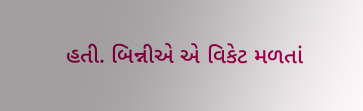હતી. બિન્નીએ એ વિકેટ મળતાં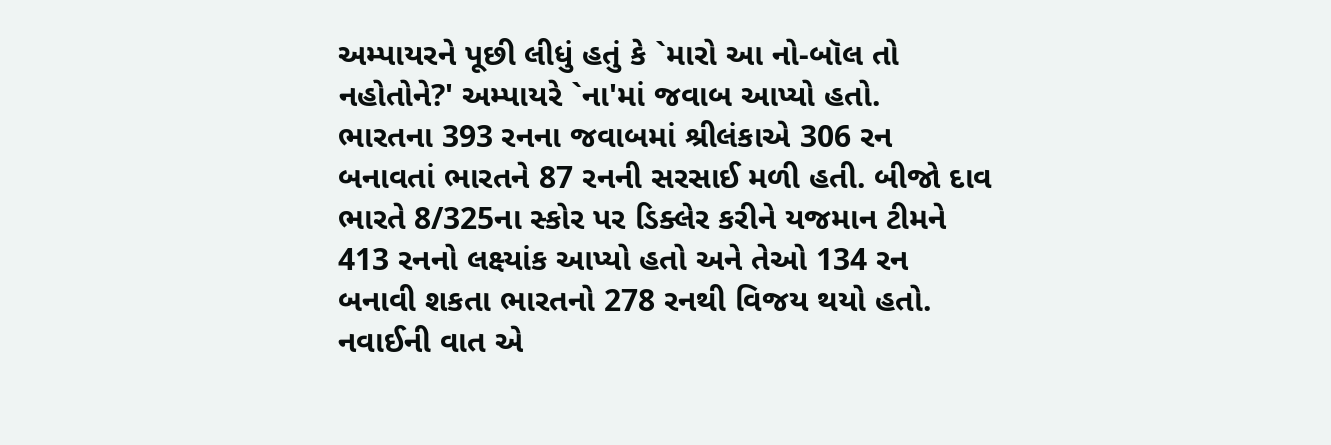અમ્પાયરને પૂછી લીધું હતું કે `મારો આ નો-બૉલ તો નહોતોને?' અમ્પાયરે `ના'માં જવાબ આપ્યો હતો.
ભારતના 393 રનના જવાબમાં શ્રીલંકાએ 306 રન બનાવતાં ભારતને 87 રનની સરસાઈ મળી હતી. બીજો દાવ ભારતે 8/325ના સ્કોર પર ડિક્લેર કરીને યજમાન ટીમને 413 રનનો લક્ષ્યાંક આપ્યો હતો અને તેઓ 134 રન બનાવી શકતા ભારતનો 278 રનથી વિજય થયો હતો. નવાઈની વાત એ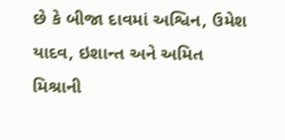છે કે બીજા દાવમાં અશ્વિન, ઉમેશ યાદવ, ઇશાન્ત અને અમિત મિશ્રાની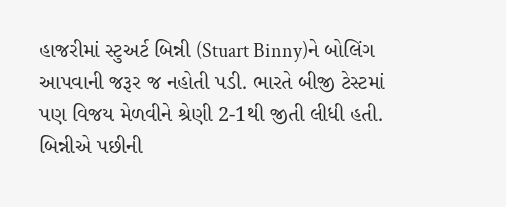હાજરીમાં સ્ટુઅર્ટ બિન્ની (Stuart Binny)ને બોલિંગ આપવાની જરૂર જ નહોતી પડી. ભારતે બીજી ટેસ્ટમાં પણ વિજય મેળવીને શ્રેણી 2-1થી જીતી લીધી હતી. બિન્નીએ પછીની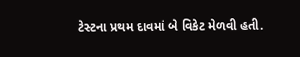ટેસ્ટના પ્રથમ દાવમાં બે વિકેટ મેળવી હતી.